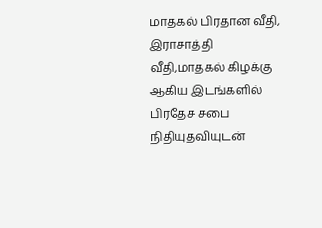மாதகல் பிரதான வீதி, இராசாத்தி வீதி,மாதகல் கிழக்கு ஆகிய இடங்களில் பிரதேச சபை நிதியுதவியுடன்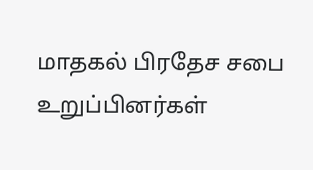மாதகல் பிரதேச சபை உறுப்பினர்கள்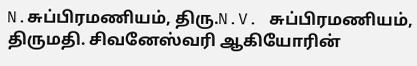N.சுப்பிரமணியம், திரு.N.V. சுப்பிரமணியம், திருமதி. சிவனேஸ்வரி ஆகியோரின்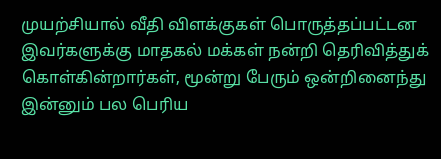முயற்சியால் வீதி விளக்குகள் பொருத்தப்பட்டன இவர்களுக்கு மாதகல் மக்கள் நன்றி தெரிவித்துக் கொள்கின்றார்கள், மூன்று பேரும் ஒன்றினைந்து இன்னும் பல பெரிய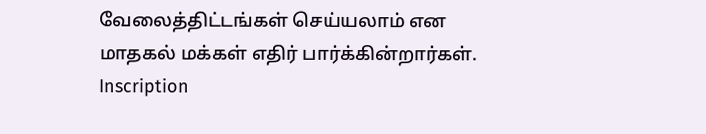வேலைத்திட்டங்கள் செய்யலாம் என மாதகல் மக்கள் எதிர் பார்க்கின்றார்கள்.
Inscription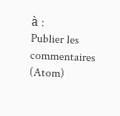à :
Publier les commentaires (Atom)